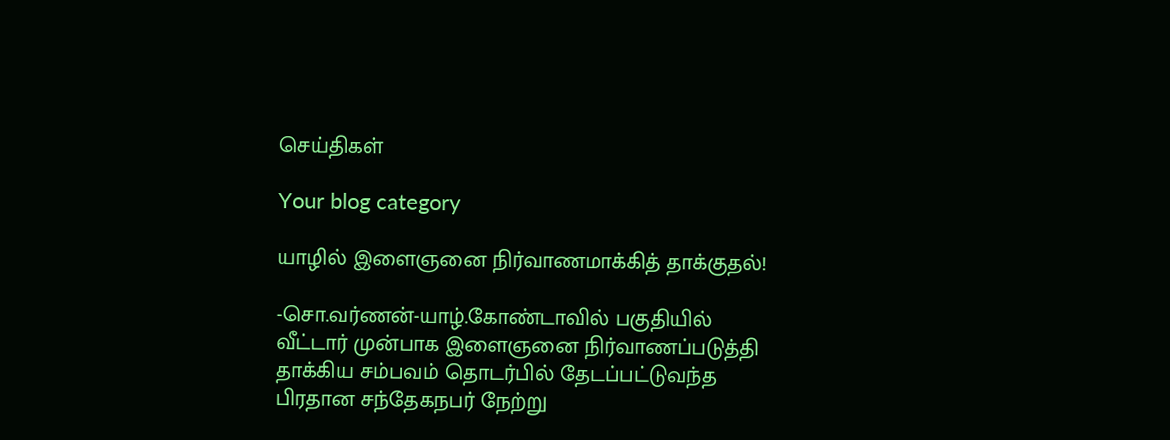செய்திகள்

Your blog category

யாழில் இளைஞனை நிர்வாணமாக்கித் தாக்குதல்!

-சொ.வர்ணன்-யாழ்.கோண்டாவில் பகுதியில் வீட்டார் முன்பாக இளைஞனை நிர்வாணப்படுத்தி தாக்கிய சம்பவம் தொடர்பில் தேடப்பட்டுவந்த பிரதான சந்தேகநபர் நேற்று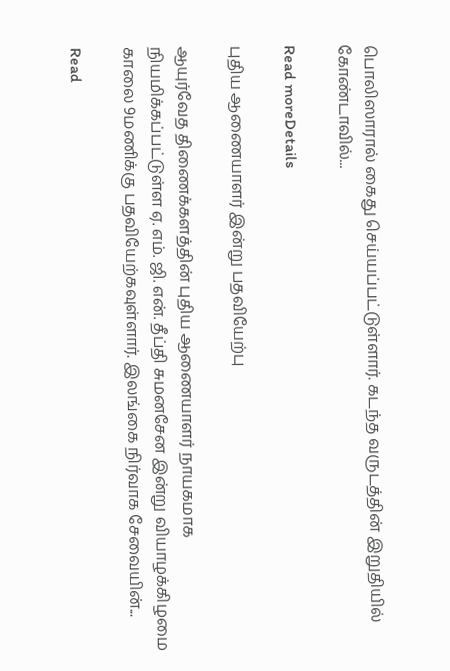பொலிஸாரால் கைது செய்யப்பட்டுள்ளார். கடந்த வருடத்தின் இறுதியில் கோண்டாவில்...

Read moreDetails

புதிய ஆணையாளர் இன்று பதவியேற்பு

ஆயுர்வேத திணைக்களத்தின் புதிய ஆணையாளர் நாயகமாக நியமிக்கப்பட்டுள்ள ஏ. எம். ஜி. என். தீப்தி சுமனசேன இன்று வியாழக்கிழமை காலை 9மணிக்கு பதவியேற்கவுள்ளார். இலங்கை நிர்வாக சேவையின்...

Read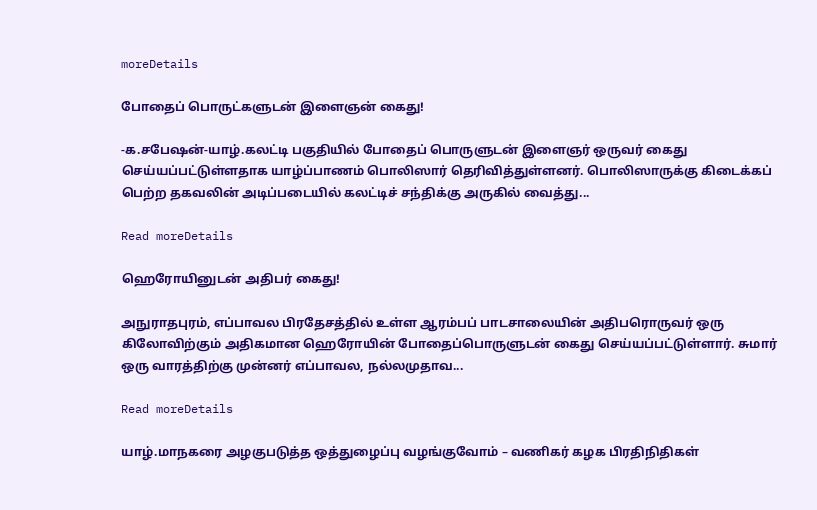moreDetails

போதைப் பொருட்களுடன் இளைஞன் கைது!

-க.சபேஷன்-யாழ்.கலட்டி பகுதியில் போதைப் பொருளுடன் இளைஞர் ஒருவர் கைது செய்யப்பட்டுள்ளதாக யாழ்ப்பாணம் பொலிஸார் தெரிவித்துள்ளனர். பொலிஸாருக்கு கிடைக்கப் பெற்ற தகவலின் அடிப்படையில் கலட்டிச் சந்திக்கு அருகில் வைத்து...

Read moreDetails

ஹெரோயினுடன் அதிபர் கைது!

அநுராதபுரம், எப்பாவல பிரதேசத்தில் உள்ள ஆரம்பப் பாடசாலையின் அதிபரொருவர் ஒரு கிலோவிற்கும் அதிகமான ஹெரோயின் போதைப்பொருளுடன் கைது செய்யப்பட்டுள்ளார். சுமார் ஒரு வாரத்திற்கு முன்னர் எப்பாவல, நல்லமுதாவ...

Read moreDetails

யாழ்.மாநகரை அழகுபடுத்த ஒத்துழைப்பு வழங்குவோம் – வணிகர் கழக பிரதிநிதிகள்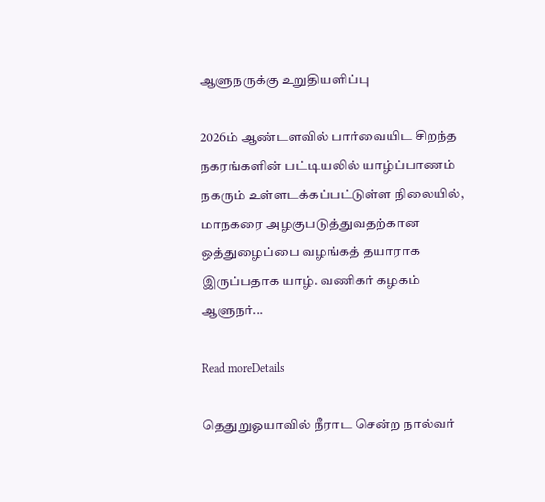ஆளுநருக்கு உறுதியளிப்பு

2026ம் ஆண்டளவில் பார்வையிட சிறந்த நகரங்களின் பட்டியலில் யாழ்ப்பாணம் நகரும் உள்ளடக்கப்பட்டுள்ள நிலையில், மாநகரை அழகுபடுத்துவதற்கான ஒத்துழைப்பை வழங்கத் தயாராக இருப்பதாக யாழ். வணிகர் கழகம் ஆளுநர்...

Read moreDetails

தெதுறுஓயாவில் நீராட சென்ற நால்வர்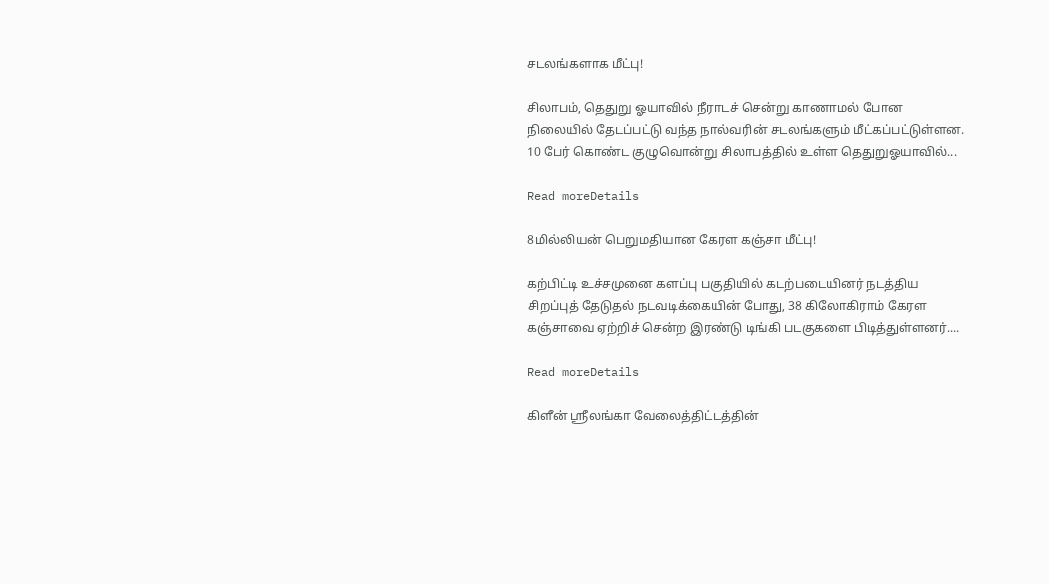சடலங்களாக மீட்பு!

சிலாபம், தெதுறு ஓயாவில் நீராடச் சென்று காணாமல் போன நிலையில் தேடப்பட்டு வந்த நால்வரின் சடலங்களும் மீட்கப்பட்டுள்ளன. 10 பேர் கொண்ட குழுவொன்று சிலாபத்தில் உள்ள தெதுறுஓயாவில்...

Read moreDetails

8மில்லியன் பெறுமதியான கேரள கஞ்சா மீட்பு!

கற்பிட்டி உச்சமுனை களப்பு பகுதியில் கடற்படையினர் நடத்திய சிறப்புத் தேடுதல் நடவடிக்கையின் போது, 38 கிலோகிராம் கேரள கஞ்சாவை ஏற்றிச் சென்ற இரண்டு டிங்கி படகுகளை பிடித்துள்ளனர்....

Read moreDetails

கிளீன் ஸ்ரீலங்கா வேலைத்திட்டத்தின்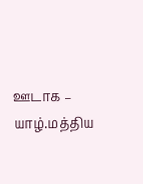ஊடாக – யாழ்.மத்திய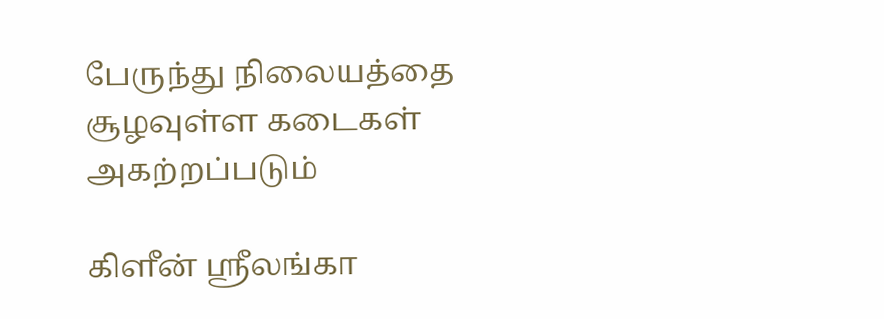பேருந்து நிலையத்தை சூழவுள்ள கடைகள் அகற்றப்படும்

கிளீன் ஸ்ரீலங்கா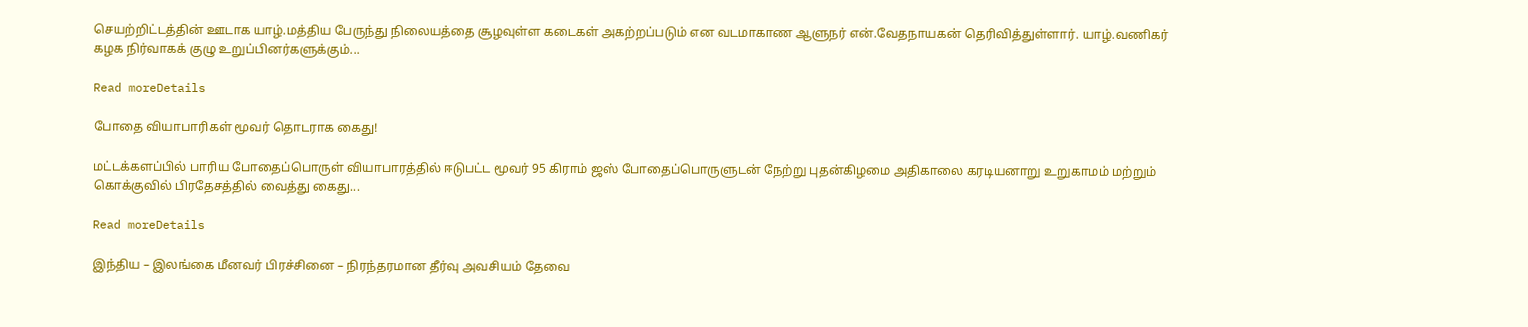செயற்றிட்டத்தின் ஊடாக யாழ்.மத்திய பேருந்து நிலையத்தை சூழவுள்ள கடைகள் அகற்றப்படும் என வடமாகாண ஆளுநர் என்.வேதநாயகன் தெரிவித்துள்ளார். யாழ்.வணிகர் கழக நிர்வாகக் குழு உறுப்பினர்களுக்கும்...

Read moreDetails

போதை வியாபாரிகள் மூவர் தொடராக கைது!

மட்டக்களப்பில் பாரிய போதைப்பொருள் வியாபாரத்தில் ஈடுபட்ட மூவர் 95 கிராம் ஜஸ் போதைப்பொருளுடன் நேற்று புதன்கிழமை அதிகாலை கரடியனாறு உறுகாமம் மற்றும் கொக்குவில் பிரதேசத்தில் வைத்து கைது...

Read moreDetails

இந்திய – இலங்கை மீனவர் பிரச்சினை – நிரந்தரமான தீர்வு அவசியம் தேவை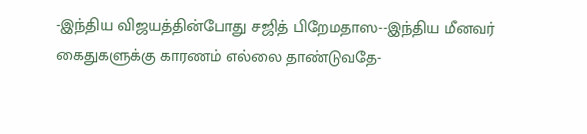-இந்திய விஜயத்தின்போது சஜித் பிறேமதாஸ--இந்திய மீனவர் கைதுகளுக்கு காரணம் எல்லை தாண்டுவதே-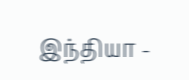இந்தியா -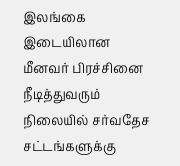இலங்கை இடையிலான மீனவர் பிரச்சினை நீடித்துவரும் நிலையில் சர்வதேச சட்டங்களுக்கு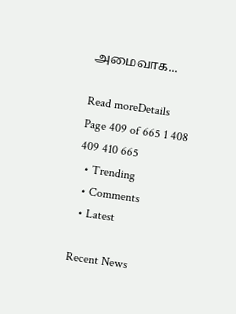அமைவாக...

Read moreDetails
Page 409 of 665 1 408 409 410 665
  • Trending
  • Comments
  • Latest

Recent News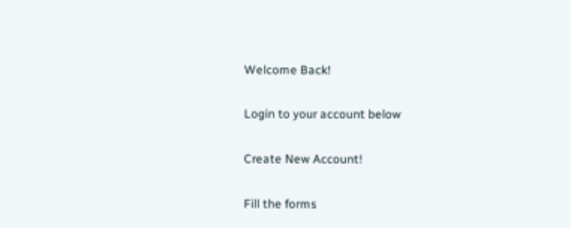Welcome Back!

Login to your account below

Create New Account!

Fill the forms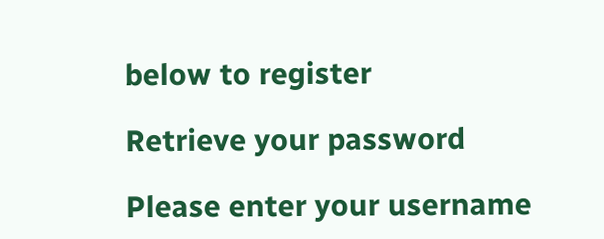below to register

Retrieve your password

Please enter your username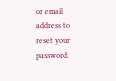or email address to reset your password.